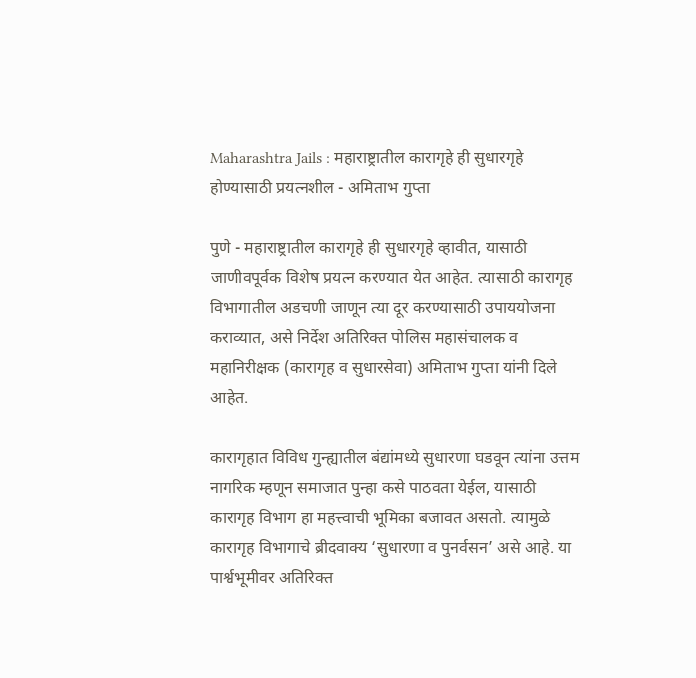Maharashtra Jails : महाराष्ट्रातील कारागृहे ही सुधारगृहे होण्यासाठी प्रयत्नशील - अमिताभ गुप्ता

पुणे - महाराष्ट्रातील कारागृहे ही सुधारगृहे व्हावीत, यासाठी जाणीवपूर्वक विशेष प्रयत्न करण्यात येत आहेत. त्यासाठी कारागृह विभागातील अडचणी जाणून त्या दूर करण्यासाठी उपाययोजना कराव्यात, असे निर्देश अतिरिक्त पोलिस महासंचालक व महानिरीक्षक (कारागृह व सुधारसेवा) अमिताभ गुप्ता यांनी दिले आहेत.

कारागृहात विविध गुन्ह्यातील बंद्यांमध्ये सुधारणा घडवून त्यांना उत्तम नागरिक म्हणून समाजात पुन्हा कसे पाठवता येईल, यासाठी कारागृह विभाग हा महत्त्वाची भूमिका बजावत असतो. त्यामुळे कारागृह विभागाचे ब्रीदवाक्य ‘सुधारणा व पुनर्वसन’ असे आहे. या पार्श्वभूमीवर अतिरिक्त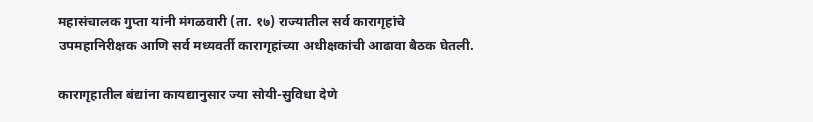महासंचालक गुप्ता यांनी मंगळवारी (ता. १७) राज्यातील सर्व कारागृहांचे उपमहानिरीक्षक आणि सर्व मध्यवर्ती कारागृहांच्या अधीक्षकांची आढावा बैठक घेतली.

कारागृहातील बंद्यांना कायद्यानुसार ज्या सोयी-सुविधा देणे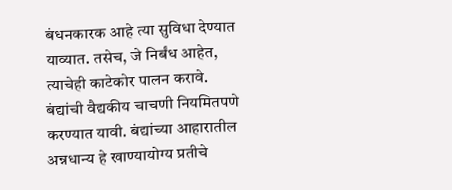बंधनकारक आहे त्या सुविधा देण्यात याव्यात. तसेच, जे निर्बंध आहेत, त्याचेही काटेकोर पालन करावे. बंद्यांची वैद्यकीय चाचणी नियमितपणे करण्यात यावी. बंद्यांच्या आहारातील अन्नधान्य हे खाण्यायोग्य प्रतीचे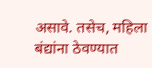असावे. तसेच, महिला बंद्यांना ठेवण्यात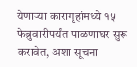येणाऱ्या कारागृहांमध्ये १५ फेब्रुवारीपर्यंत पाळणाघर सुरू करावेत, अशा सूचना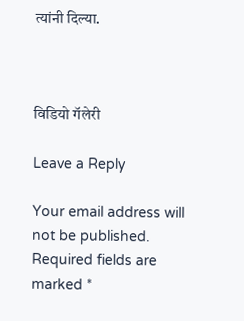त्यांनी दिल्या.



विडियो गॅलेरी

Leave a Reply

Your email address will not be published. Required fields are marked *